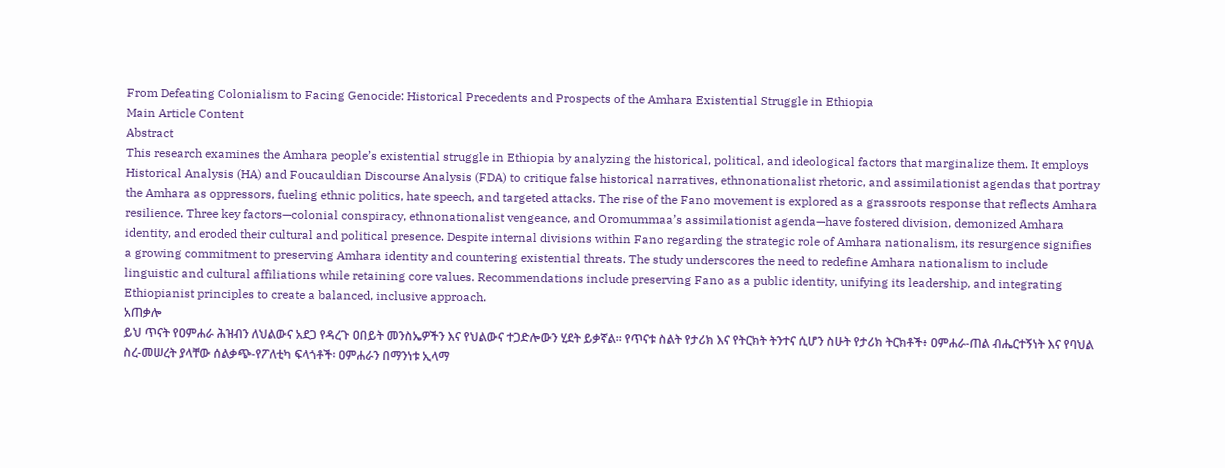From Defeating Colonialism to Facing Genocide: Historical Precedents and Prospects of the Amhara Existential Struggle in Ethiopia
Main Article Content
Abstract
This research examines the Amhara people’s existential struggle in Ethiopia by analyzing the historical, political, and ideological factors that marginalize them. It employs Historical Analysis (HA) and Foucauldian Discourse Analysis (FDA) to critique false historical narratives, ethnonationalist rhetoric, and assimilationist agendas that portray the Amhara as oppressors, fueling ethnic politics, hate speech, and targeted attacks. The rise of the Fano movement is explored as a grassroots response that reflects Amhara resilience. Three key factors—colonial conspiracy, ethnonationalist vengeance, and Oromummaa’s assimilationist agenda—have fostered division, demonized Amhara identity, and eroded their cultural and political presence. Despite internal divisions within Fano regarding the strategic role of Amhara nationalism, its resurgence signifies a growing commitment to preserving Amhara identity and countering existential threats. The study underscores the need to redefine Amhara nationalism to include linguistic and cultural affiliations while retaining core values. Recommendations include preserving Fano as a public identity, unifying its leadership, and integrating Ethiopianist principles to create a balanced, inclusive approach.
አጠቃሎ
ይህ ጥናት የዐምሐራ ሕዝብን ለህልውና አደጋ የዳረጉ ዐበይት መንስኤዎችን እና የህልውና ተጋድሎውን ሂደት ይቃኛል። የጥናቱ ስልት የታሪክ እና የትርክት ትንተና ሲሆን ስሁት የታሪክ ትርክቶች፥ ዐምሐራ-ጠል ብሔርተኝነት እና የባህል ስረ-መሠረት ያላቸው ሰልቃጭ-የፖለቲካ ፍላጎቶች፡ ዐምሐራን በማንነቱ ኢላማ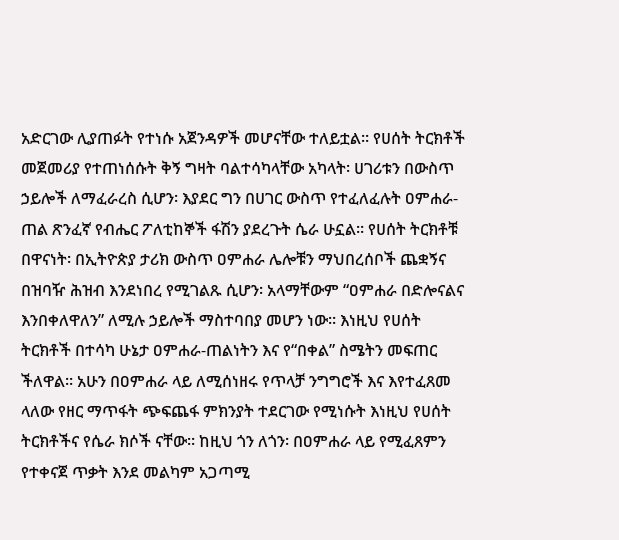አድርገው ሊያጠፉት የተነሱ አጀንዳዎች መሆናቸው ተለይቷል። የሀሰት ትርክቶች መጀመሪያ የተጠነሰሱት ቅኝ ግዛት ባልተሳካላቸው አካላት፡ ሀገሪቱን በውስጥ ኃይሎች ለማፈራረስ ሲሆን፡ እያደር ግን በሀገር ውስጥ የተፈለፈሉት ዐምሐራ-ጠል ጽንፈኛ የብሔር ፖለቲከኞች ፋሽን ያደረጉት ሴራ ሁኗል። የሀሰት ትርክቶቹ በዋናነት፡ በኢትዮጵያ ታሪክ ውስጥ ዐምሐራ ሌሎቹን ማህበረሰቦች ጨቋኝና በዝባዥ ሕዝብ እንደነበረ የሚገልጹ ሲሆን፡ አላማቸውም “ዐምሐራ በድሎናልና እንበቀለዋለን” ለሚሉ ኃይሎች ማስተባበያ መሆን ነው። እነዚህ የሀሰት ትርክቶች በተሳካ ሁኔታ ዐምሐራ-ጠልነትን እና የ“በቀል” ስሜትን መፍጠር ችለዋል። አሁን በዐምሐራ ላይ ለሚሰነዘሩ የጥላቻ ንግግሮች እና እየተፈጸመ ላለው የዘር ማጥፋት ጭፍጨፋ ምክንያት ተደርገው የሚነሱት እነዚህ የሀሰት ትርክቶችና የሴራ ክሶች ናቸው። ከዚህ ጎን ለጎን፡ በዐምሐራ ላይ የሚፈጸምን የተቀናጀ ጥቃት እንደ መልካም አጋጣሚ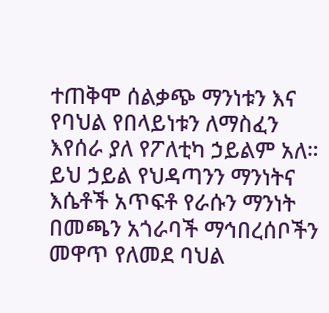ተጠቅሞ ሰልቃጭ ማንነቱን እና የባህል የበላይነቱን ለማስፈን እየሰራ ያለ የፖለቲካ ኃይልም አለ። ይህ ኃይል የህዳጣንን ማንነትና እሴቶች አጥፍቶ የራሱን ማንነት በመጫን አጎራባች ማኅበረሰቦችን መዋጥ የለመደ ባህል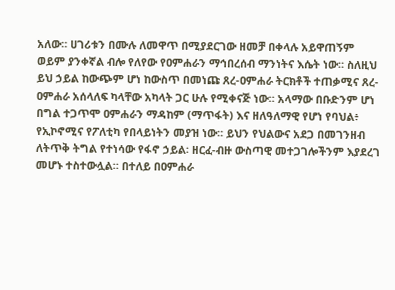አለው። ሀገሪቱን በሙሉ ለመዋጥ በሚያደርገው ዘመቻ በቀላሉ አይዋጠኝም ወይም ያንቀኛል ብሎ የለየው የዐምሐራን ማኅበረሰብ ማንነትና እሴት ነው። ስለዚህ ይህ ኃይል ከውጭም ሆነ ከውስጥ በመነጩ ጸረ-ዐምሐራ ትርክቶች ተጠቃሚና ጸረ-ዐምሐራ አሰላለፍ ካላቸው አካላት ጋር ሁሉ የሚቀናጅ ነው። አላማው በቡድንም ሆነ በግል ተጋጥሞ ዐምሐራን ማዳከም (ማጥፋት) እና ዘለዓለማዊ የሆነ የባህል፥ የኢኮኖሚና የፖለቲካ የበላይነትን መያዝ ነው። ይህን የህልውና አደጋ በመገንዘብ ለትጥቅ ትግል የተነሳው የፋኖ ኃይል፡ ዘርፈ-ብዙ ውስጣዊ መተጋገሎችንም እያደረገ መሆኑ ተስተውሏል። በተለይ በዐምሐራ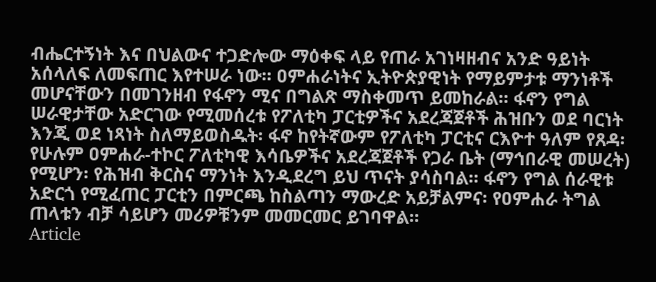ብሔርተኝነት እና በህልውና ተጋድሎው ማዕቀፍ ላይ የጠራ አገነዛዘብና አንድ ዓይነት አሰላለፍ ለመፍጠር እየተሠራ ነው። ዐምሐራነትና ኢትዮጵያዊነት የማይምታቱ ማንነቶች መሆናቸውን በመገንዘብ የፋኖን ሚና በግልጽ ማስቀመጥ ይመከራል። ፋኖን የግል ሠራዊታቸው አድርገው የሚመሰረቱ የፖለቲካ ፓርቲዎችና አደረጃጀቶች ሕዝቡን ወደ ባርነት እንጂ ወደ ነጻነት ስለማይወስዱት፡ ፋኖ ከየትኛውም የፖለቲካ ፓርቲና ርእዮተ ዓለም የጸዳ፡ የሁሉም ዐምሐራ-ተኮር ፖለቲካዊ እሳቤዎችና አደረጃጀቶች የጋራ ቤት (ማኅበራዊ መሠረት) የሚሆን፡ የሕዝብ ቅርስና ማንነት እንዲደረግ ይህ ጥናት ያሳስባል። ፋኖን የግል ሰራዊቱ አድርጎ የሚፈጠር ፓርቲን በምርጫ ከስልጣን ማውረድ አይቻልምና፡ የዐምሐራ ትግል ጠላቱን ብቻ ሳይሆን መሪዎቹንም መመርመር ይገባዋል።
Article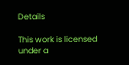Details

This work is licensed under a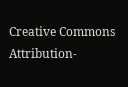Creative Commons Attribution-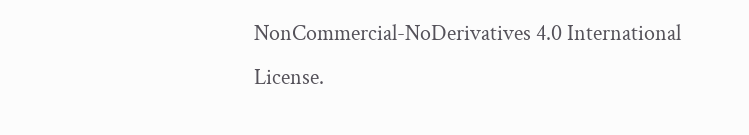NonCommercial-NoDerivatives 4.0 International License.